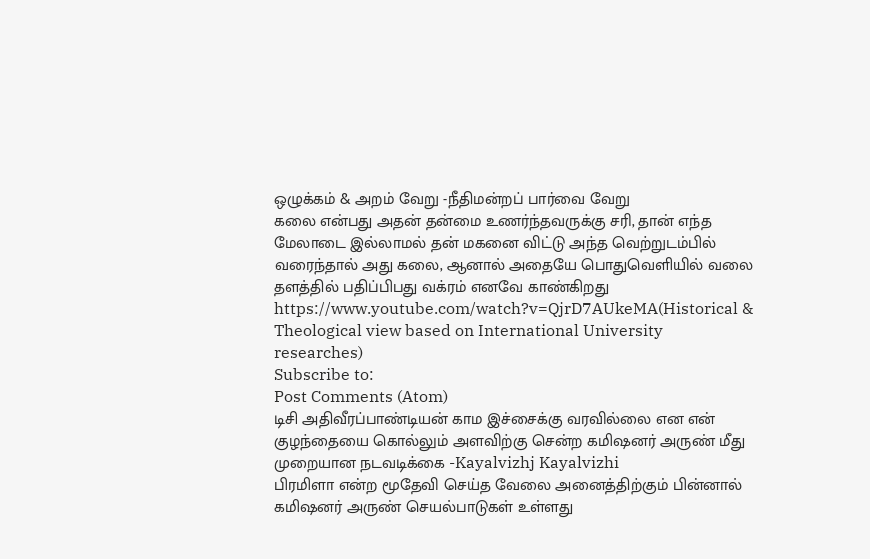ஒழுக்கம் & அறம் வேறு -நீதிமன்றப் பார்வை வேறு
கலை என்பது அதன் தன்மை உணர்ந்தவருக்கு சரி, தான் எந்த மேலாடை இல்லாமல் தன் மகனை விட்டு அந்த வெற்றுடம்பில் வரைந்தால் அது கலை, ஆனால் அதையே பொதுவெளியில் வலை தளத்தில் பதிப்பிபது வக்ரம் எனவே காண்கிறது https://www.youtube.com/watch?v=QjrD7AUkeMA(Historical & Theological view based on International University researches)
Subscribe to:
Post Comments (Atom)
டிசி அதிவீரப்பாண்டியன் காம இச்சைக்கு வரவில்லை என என் குழந்தையை கொல்லும் அளவிற்கு சென்ற கமிஷனர் அருண் மீது முறையான நடவடிக்கை -Kayalvizhj Kayalvizhi
பிரமிளா என்ற மூதேவி செய்த வேலை அனைத்திற்கும் பின்னால் கமிஷனர் அருண் செயல்பாடுகள் உள்ளது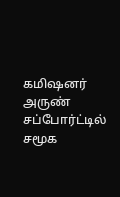கமிஷனர் அருண் சப்போர்ட்டில் சமூக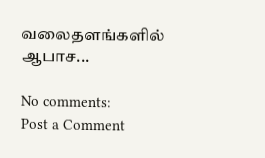வலைதளங்களில் ஆபாச...

No comments:
Post a Comment